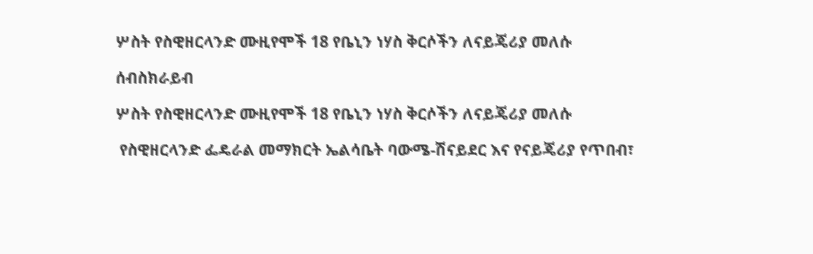ሦስት የስዊዘርላንድ ሙዚየሞች 18 የቤኒን ነሃስ ቅርሶችን ለናይጄሪያ መለሱ

ሰብስክራይብ

ሦስት የስዊዘርላንድ ሙዚየሞች 18 የቤኒን ነሃስ ቅርሶችን ለናይጄሪያ መለሱ

 የስዊዘርላንድ ፌዴራል መማክርት ኤልሳቤት ባውሜ-ሽናይደር እና የናይጄሪያ የጥበብ፣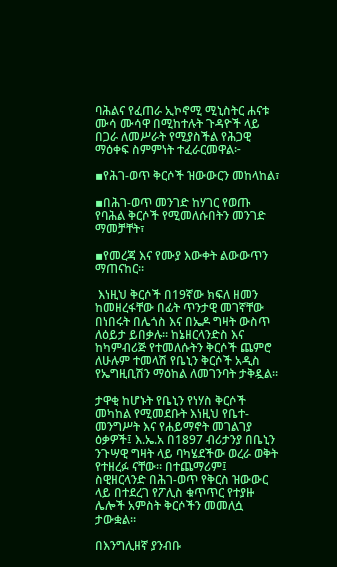ባሕልና የፈጠራ ኢኮኖሚ ሚኒስትር ሐናቱ ሙሳ ሙሳዋ በሚከተሉት ጉዳዮች ላይ በጋራ ለመሥራት የሚያስችል የሕጋዊ ማዕቀፍ ስምምነት ተፈራርመዋል፦

▪የሕገ-ወጥ ቅርሶች ዝውውርን መከላከል፣

▪በሕገ-ወጥ መንገድ ከሃገር የወጡ የባሕል ቅርሶች የሚመለሱበትን መንገድ ማመቻቸት፣

▪የመረጃ እና የሙያ እውቀት ልውውጥን ማጠናከር።

 እነዚህ ቅርሶች በ19ኛው ክፍለ ዘመን ከመዘረፋቸው በፊት ጥንታዊ መገኛቸው በነበሩት በሌጎስ እና በኤዶ ግዛት ውስጥ ለዕይታ ይበቃሉ። ከኔዘርላንድስ እና ከካምብሪጅ የተመለሱትን ቅርሶች ጨምሮ ለሁሉም ተመላሽ የቤኒን ቅርሶች አዲስ የኤግዚቢሽን ማዕከል ለመገንባት ታቅዷል።

ታዋቂ ከሆኑት የቤኒን የነሃስ ቅርሶች መካከል የሚመደቡት እነዚህ የቤተ-መንግሥት እና የሐይማኖት መገልገያ ዕቃዎች፤ እ.ኤ.አ በ1897 ብሪታንያ በቤኒን ንጉሣዊ ግዛት ላይ ባካሄደችው ወረራ ወቅት የተዘረፉ ናቸው። በተጨማሪም፤ ስዊዘርላንድ በሕገ-ወጥ የቅርስ ዝውውር ላይ በተደረገ የፖሊስ ቁጥጥር የተያዙ ሌሎች አምስት ቅርሶችን መመለሷ ታውቋል።

በእንግሊዘኛ ያንብቡ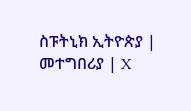ስፑትኒክ ኢትዮጵያ | መተግበሪያ | X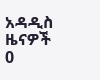አዳዲስ ዜናዎች
0